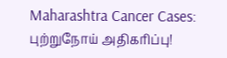Maharashtra Cancer Cases: புற்றுநோய் அதிகரிப்பு!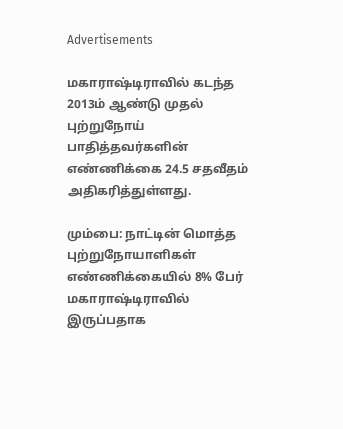Advertisements

மகாராஷ்டிராவில் கடந்த 2013ம் ஆண்டு முதல் புற்றுநோய் பாதித்தவர்களின் எண்ணிக்கை 24.5 சதவீதம் அதிகரித்துள்ளது.

மும்பை: நாட்டின் மொத்த புற்றுநோயாளிகள் எண்ணிக்கையில் 8% பேர் மகாராஷ்டிராவில் இருப்பதாக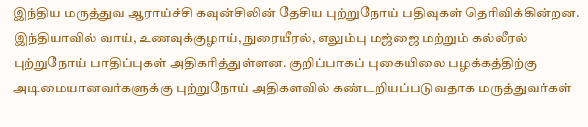இந்திய மருத்துவ ஆராய்ச்சி கவுன்சிலின் தேசிய புற்றுநோய் பதிவுகள் தெரிவிக்கின்றன. இந்தியாவில் வாய், உணவுக்குழாய், நுரையீரல், எலும்பு மஜ்ஜை மற்றும் கல்லீரல் புற்றுநோய் பாதிப்புகள் அதிகரித்துள்ளன. குறிப்பாகப் புகையிலை பழக்கத்திற்கு அடிமையானவர்களுக்கு புற்றுநோய் அதிகளவில் கண்டறியப்படுவதாக மருத்துவர்கள்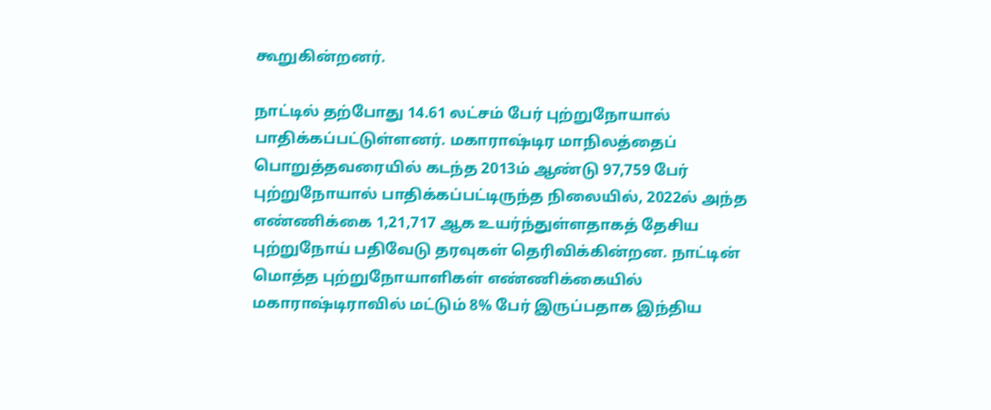கூறுகின்றனர்.

நாட்டில் தற்போது 14.61 லட்சம் பேர் புற்றுநோயால் பாதிக்கப்பட்டுள்ளனர். மகாராஷ்டிர மாநிலத்தைப் பொறுத்தவரையில் கடந்த 2013ம் ஆண்டு 97,759 பேர் புற்றுநோயால் பாதிக்கப்பட்டிருந்த நிலையில், 2022ல் அந்த எண்ணிக்கை 1,21,717 ஆக உயர்ந்துள்ளதாகத் தேசிய புற்றுநோய் பதிவேடு தரவுகள் தெரிவிக்கின்றன. நாட்டின் மொத்த புற்றுநோயாளிகள் எண்ணிக்கையில் மகாராஷ்டிராவில் மட்டும் 8% பேர் இருப்பதாக இந்திய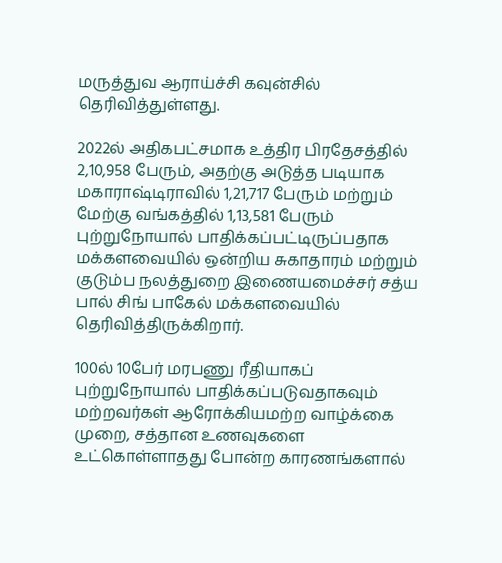மருத்துவ ஆராய்ச்சி கவுன்சில் தெரிவித்துள்ளது.

2022ல் அதிகபட்சமாக உத்திர பிரதேசத்தில் 2,10,958 பேரும், அதற்கு அடுத்த படியாக மகாராஷ்டிராவில் 1,21,717 பேரும் மற்றும் மேற்கு வங்கத்தில் 1,13,581 பேரும் புற்றுநோயால் பாதிக்கப்பட்டிருப்பதாக மக்களவையில் ஒன்றிய சுகாதாரம் மற்றும் குடும்ப நலத்துறை இணையமைச்சர் சத்ய பால் சிங் பாகேல் மக்களவையில் தெரிவித்திருக்கிறார்.

100ல் 10பேர் மரபணு ரீதியாகப் புற்றுநோயால் பாதிக்கப்படுவதாகவும் மற்றவர்கள் ஆரோக்கியமற்ற வாழ்க்கை முறை, சத்தான உணவுகளை உட்கொள்ளாதது போன்ற காரணங்களால்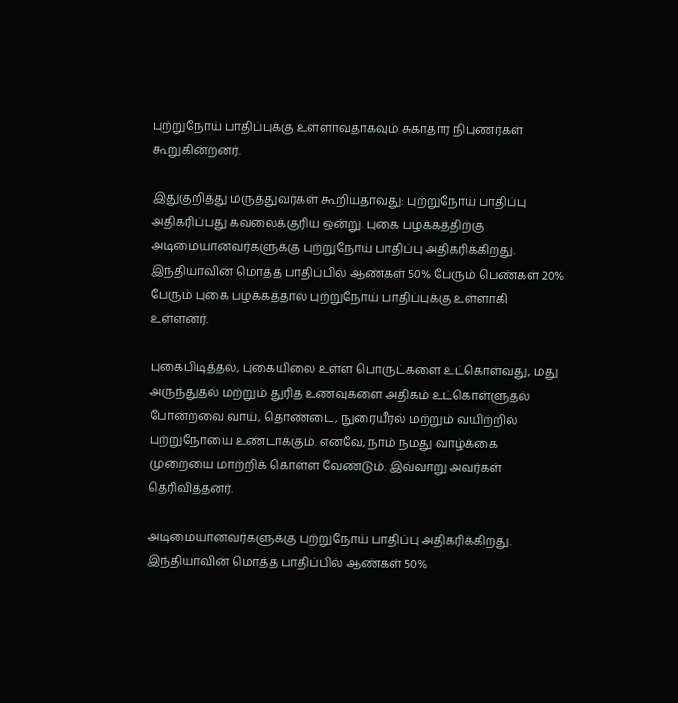புற்றுநோய் பாதிப்புக்கு உள்ளாவதாகவும் சுகாதார நிபுணர்கள் கூறுகின்றனர்.

இதுகுறித்து மருத்துவர்கள் கூறியதாவது: புற்றுநோய் பாதிப்பு அதிகரிப்பது கவலைக்குரிய ஒன்று. புகை பழக்கத்திற்கு அடிமையானவர்களுக்கு புற்றுநோய் பாதிப்பு அதிகரிக்கிறது. இந்தியாவின் மொத்த பாதிப்பில் ஆண்கள் 50% பேரும் பெண்கள் 20% பேரும் புகை பழக்கத்தால் புற்றுநோய் பாதிப்புக்கு உள்ளாகி உள்ளனர்.

புகைபிடித்தல், புகையிலை உள்ள பொருட்களை உட்கொள்வது, மது அருந்துதல் மற்றும் துரித உணவுகளை அதிகம் உட்கொள்ளுதல் போன்றவை வாய், தொண்டை, நுரையீரல் மற்றும் வயிற்றில் புற்றுநோயை உண்டாக்கும். எனவே, நாம் நமது வாழ்க்கை முறையை மாற்றிக் கொள்ள வேண்டும். இவ்வாறு அவர்கள் தெரிவித்தனர்.

அடிமையானவர்களுக்கு புற்றுநோய் பாதிப்பு அதிகரிக்கிறது. இந்தியாவின் மொத்த பாதிப்பில் ஆண்கள் 50%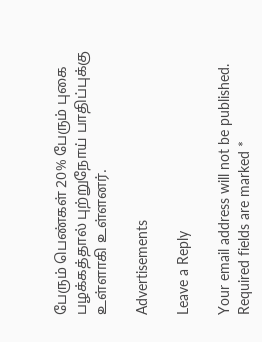பேரும் பெண்கள் 20% பேரும் புகை பழக்கத்தால் புற்றுநோய் பாதிப்புக்கு உள்ளாகி உள்ளனர்.

Advertisements

Leave a Reply

Your email address will not be published. Required fields are marked *